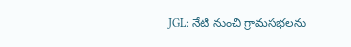JGL: నేటి నుంచి గ్రామసభలను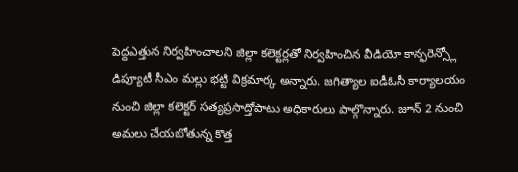పెద్దఎత్తున నిర్వహించాలని జిల్లా కలెక్టర్లతో నిర్వహించిన వీడియో కాన్ఫరెన్స్లో డిప్యూటీ సీఎం మల్లు భట్టి విక్రమార్క అన్నారు. జగిత్యాల ఐడీఓసీ కార్యాలయం నుంచి జిల్లా కలెక్టర్ సత్యప్రసాద్తోపాటు అధికారులు పాల్గొన్నారు. జూన్ 2 నుంచి అమలు చేయబోతున్న కొత్త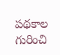పథకాల గురించి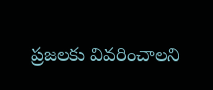ప్రజలకు వివరించాలని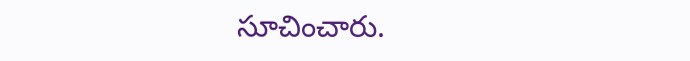సూచించారు.